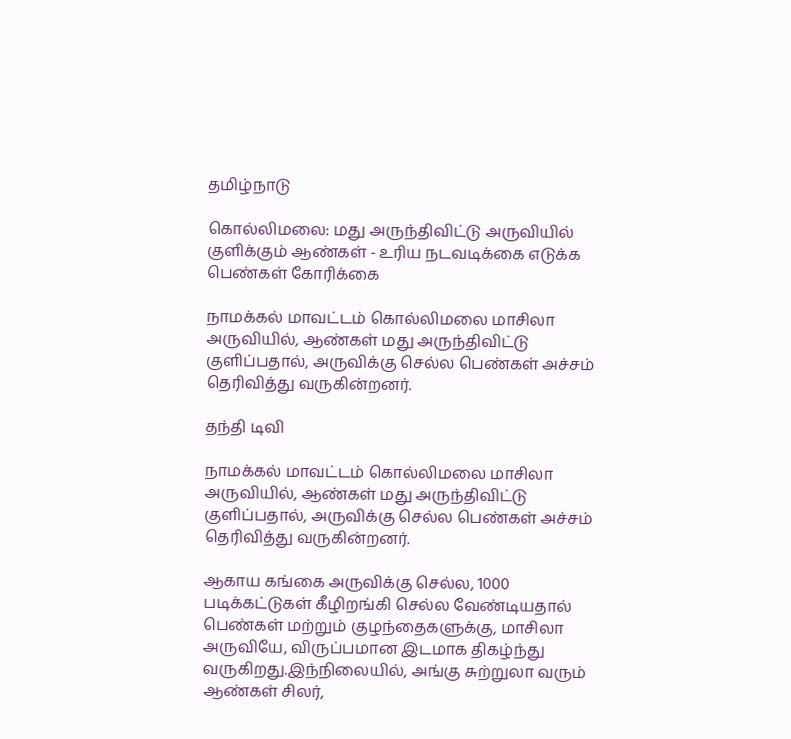தமிழ்நாடு

கொல்லிமலை: மது அருந்திவிட்டு அருவியில் குளிக்கும் ஆண்கள் - உரிய நடவடிக்கை எடுக்க பெண்கள் கோரிக்கை

நாமக்கல் மாவட்டம் கொல்லிமலை மாசிலா அருவியில், ஆண்கள் மது அருந்திவிட்டு குளிப்பதால், அருவிக்கு செல்ல பெண்கள் அச்சம் தெரிவித்து வருகின்றனர்.

தந்தி டிவி

நாமக்கல் மாவட்டம் கொல்லிமலை மாசிலா அருவியில், ஆண்கள் மது அருந்திவிட்டு குளிப்பதால், அருவிக்கு செல்ல பெண்கள் அச்சம் தெரிவித்து வருகின்றனர்.

ஆகாய கங்கை அருவிக்கு செல்ல, 1000 படிக்கட்டுகள் கீழிறங்கி செல்ல வேண்டியதால் பெண்கள் மற்றும் குழந்தைகளுக்கு, மாசிலா அருவியே, விருப்பமான இடமாக திகழ்ந்து வருகிறது.இந்நிலையில், அங்கு சுற்றுலா வரும் ஆண்கள் சிலர்,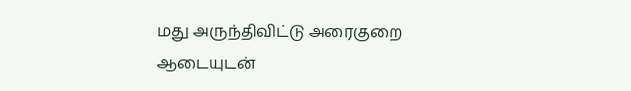மது அருந்திவிட்டு அரைகுறை ஆடையுடன்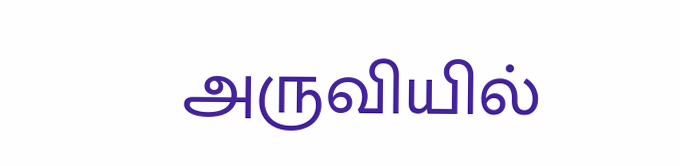அருவியில்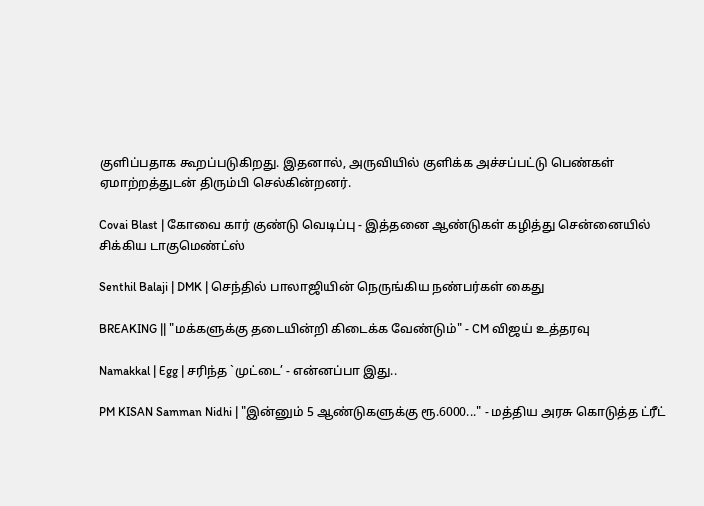குளிப்பதாக கூறப்படுகிறது. இதனால், அருவியில் குளிக்க அச்சப்பட்டு பெண்கள் ஏமாற்றத்துடன் திரும்பி செல்கின்றனர்.

Covai Blast | கோவை கார் குண்டு வெடிப்பு - இத்தனை ஆண்டுகள் கழித்து சென்னையில் சிக்கிய டாகுமெண்ட்ஸ்

Senthil Balaji | DMK | செந்தில் பாலாஜியின் நெருங்கிய நண்பர்கள் கைது

BREAKING || "மக்களுக்கு தடையின்றி கிடைக்க வேண்டும்" - CM விஜய் உத்தரவு

Namakkal | Egg | சரிந்த `முட்டை’ - என்னப்பா இது..

PM KISAN Samman Nidhi | "இன்னும் 5 ஆண்டுகளுக்கு ரூ.6000..." - மத்திய அரசு கொடுத்த ட்ரீட்